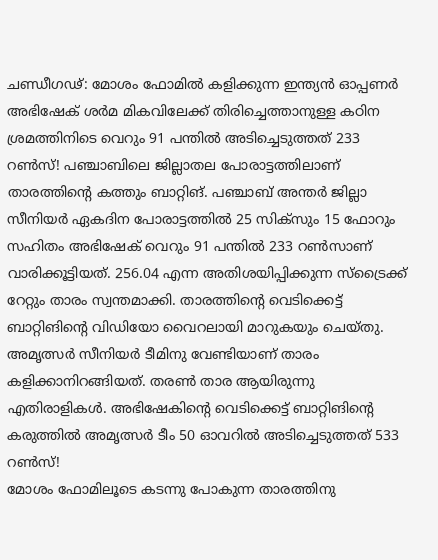ചണ്ഡീഗഢ്: മോശം ഫോമിൽ കളിക്കുന്ന ഇന്ത്യൻ ഓപ്പണർ അഭിഷേക് ശർമ മികവിലേക്ക് തിരിച്ചെത്താനുള്ള കഠിന ശ്രമത്തിനിടെ വെറും 91 പന്തിൽ അടിച്ചെടുത്തത് 233 റൺസ്! പഞ്ചാബിലെ ജില്ലാതല പോരാട്ടത്തിലാണ് താരത്തിന്റെ കത്തും ബാറ്റിങ്. പഞ്ചാബ് അന്തർ ജില്ലാ സീനിയർ ഏകദിന പോരാട്ടത്തിൽ 25 സിക്സും 15 ഫോറും സഹിതം അഭിഷേക് വെറും 91 പന്തിൽ 233 റൺസാണ് വാരിക്കൂട്ടിയത്. 256.04 എന്ന അതിശയിപ്പിക്കുന്ന സ്ട്രൈക്ക് റേറ്റും താരം സ്വന്തമാക്കി. താരത്തിന്റെ വെടിക്കെട്ട് ബാറ്റിങിന്റെ വിഡിയോ വൈറലായി മാറുകയും ചെയ്തു.
അമൃത്സർ സീനിയർ ടീമിനു വേണ്ടിയാണ് താരം കളിക്കാനിറങ്ങിയത്. തരൺ താര ആയിരുന്നു എതിരാളികൾ. അഭിഷേകിന്റെ വെടിക്കെട്ട് ബാറ്റിങിന്റെ കരുത്തിൽ അമൃത്സർ ടീം 50 ഓവറിൽ അടിച്ചെടുത്തത് 533 റൺസ്!
മോശം ഫോമിലൂടെ കടന്നു പോകുന്ന താരത്തിനു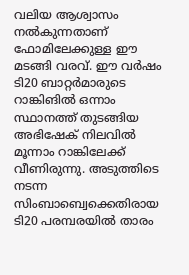വലിയ ആശ്വാസം നൽകുന്നതാണ് ഫോമിലേക്കുള്ള ഈ മടങ്ങി വരവ്. ഈ വർഷം ടി20 ബാറ്റർമാരുടെ റാങ്കിങിൽ ഒന്നാം സ്ഥാനത്ത് തുടങ്ങിയ അഭിഷേക് നിലവിൽ മൂന്നാം റാങ്കിലേക്ക് വീണിരുന്നു. അടുത്തിടെ നടന്ന സിംബാബ്വെക്കെതിരായ ടി20 പരമ്പരയിൽ താരം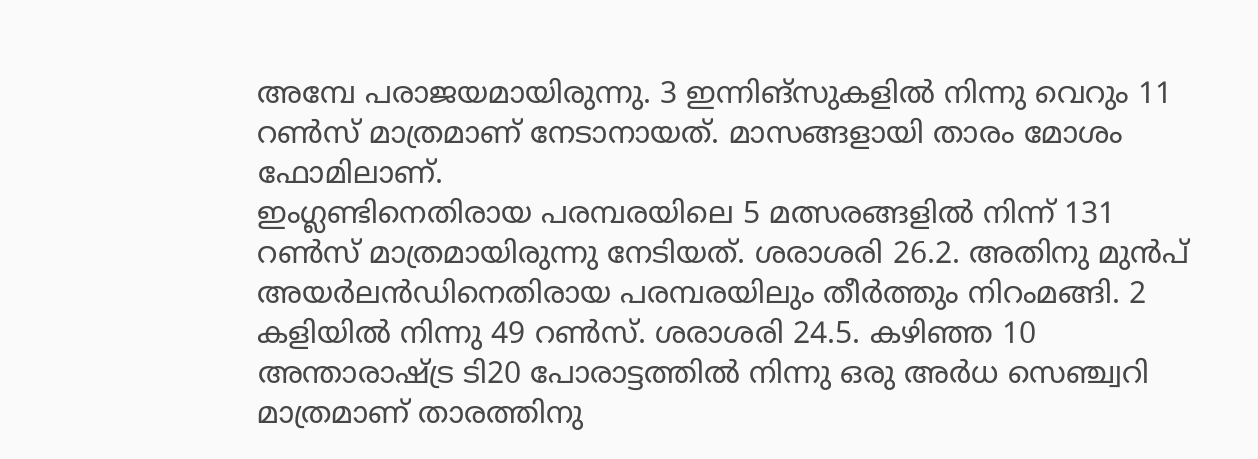അമ്പേ പരാജയമായിരുന്നു. 3 ഇന്നിങ്സുകളിൽ നിന്നു വെറും 11 റൺസ് മാത്രമാണ് നേടാനായത്. മാസങ്ങളായി താരം മോശം ഫോമിലാണ്.
ഇംഗ്ലണ്ടിനെതിരായ പരമ്പരയിലെ 5 മത്സരങ്ങളിൽ നിന്ന് 131 റൺസ് മാത്രമായിരുന്നു നേടിയത്. ശരാശരി 26.2. അതിനു മുൻപ് അയർലൻഡിനെതിരായ പരമ്പരയിലും തീർത്തും നിറംമങ്ങി. 2 കളിയിൽ നിന്നു 49 റൺസ്. ശരാശരി 24.5. കഴിഞ്ഞ 10 അന്താരാഷ്ട്ര ടി20 പോരാട്ടത്തിൽ നിന്നു ഒരു അർധ സെഞ്ച്വറി മാത്രമാണ് താരത്തിനു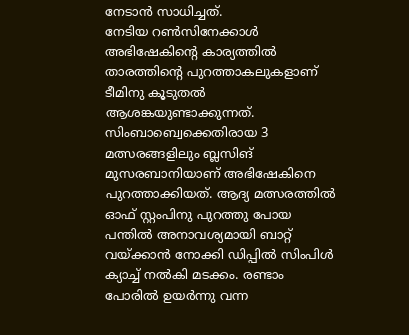നേടാൻ സാധിച്ചത്.
നേടിയ റൺസിനേക്കാൾ അഭിഷേകിന്റെ കാര്യത്തിൽ താരത്തിന്റെ പുറത്താകലുകളാണ് ടീമിനു കൂടുതൽ ആശങ്കയുണ്ടാക്കുന്നത്. സിംബാബ്വെക്കെതിരായ 3 മത്സരങ്ങളിലും ബ്ലസിങ് മുസരബാനിയാണ് അഭിഷേകിനെ പുറത്താക്കിയത്. ആദ്യ മത്സരത്തിൽ ഓഫ് സ്റ്റംപിനു പുറത്തു പോയ പന്തിൽ അനാവശ്യമായി ബാറ്റ് വയ്ക്കാൻ നോക്കി ഡിപ്പിൽ സിംപിൾ ക്യാച്ച് നൽകി മടക്കം. രണ്ടാം പോരിൽ ഉയർന്നു വന്ന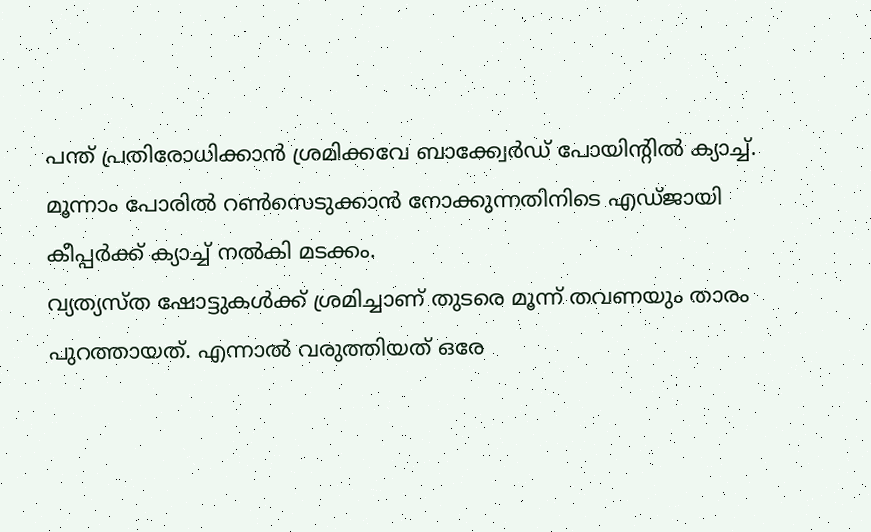പന്ത് പ്രതിരോധിക്കാൻ ശ്രമിക്കവേ ബാക്ക്വേർഡ് പോയിന്റിൽ ക്യാച്ച്. മൂന്നാം പോരിൽ റൺസെടുക്കാൻ നോക്കുന്നതിനിടെ എഡ്ജായി കീപ്പർക്ക് ക്യാച്ച് നൽകി മടക്കം.
വ്യത്യസ്ത ഷോട്ടുകൾക്ക് ശ്രമിച്ചാണ് തുടരെ മൂന്ന് തവണയും താരം പുറത്തായത്. എന്നാൽ വരുത്തിയത് ഒരേ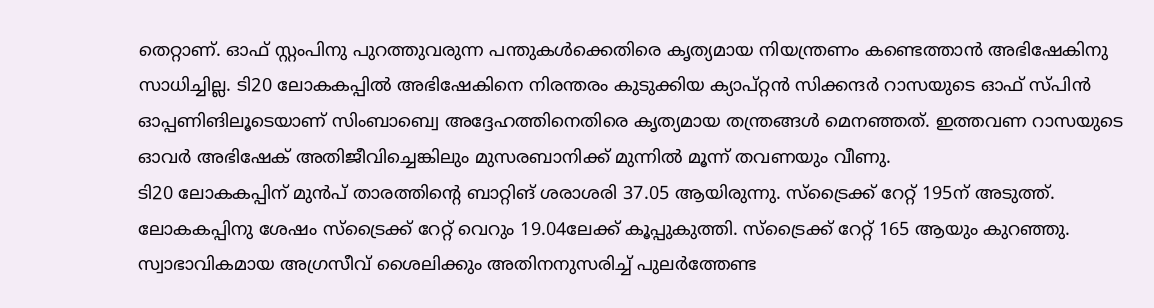തെറ്റാണ്. ഓഫ് സ്റ്റംപിനു പുറത്തുവരുന്ന പന്തുകൾക്കെതിരെ കൃത്യമായ നിയന്ത്രണം കണ്ടെത്താൻ അഭിഷേകിനു സാധിച്ചില്ല. ടി20 ലോകകപ്പിൽ അഭിഷേകിനെ നിരന്തരം കുടുക്കിയ ക്യാപ്റ്റൻ സിക്കന്ദർ റാസയുടെ ഓഫ് സ്പിൻ ഓപ്പണിങിലൂടെയാണ് സിംബാബ്വെ അദ്ദേഹത്തിനെതിരെ കൃത്യമായ തന്ത്രങ്ങൾ മെനഞ്ഞത്. ഇത്തവണ റാസയുടെ ഓവർ അഭിഷേക് അതിജീവിച്ചെങ്കിലും മുസരബാനിക്ക് മുന്നിൽ മൂന്ന് തവണയും വീണു.
ടി20 ലോകകപ്പിന് മുൻപ് താരത്തിന്റെ ബാറ്റിങ് ശരാശരി 37.05 ആയിരുന്നു. സ്ട്രൈക്ക് റേറ്റ് 195ന് അടുത്ത്. ലോകകപ്പിനു ശേഷം സ്ട്രൈക്ക് റേറ്റ് വെറും 19.04ലേക്ക് കൂപ്പുകുത്തി. സ്ട്രൈക്ക് റേറ്റ് 165 ആയും കുറഞ്ഞു. സ്വാഭാവികമായ അഗ്രസീവ് ശൈലിക്കും അതിനനുസരിച്ച് പുലർത്തേണ്ട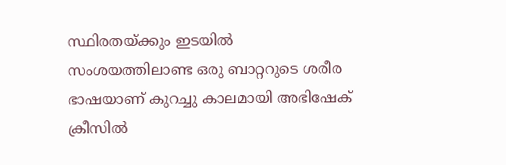സ്ഥിരതയ്ക്കും ഇടയിൽ സംശയത്തിലാണ്ട ഒരു ബാറ്ററുടെ ശരീര ഭാഷയാണ് കുറച്ചു കാലമായി അഭിഷേക് ക്രീസിൽ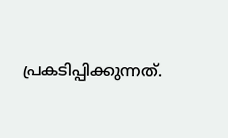പ്രകടിപ്പിക്കുന്നത്.